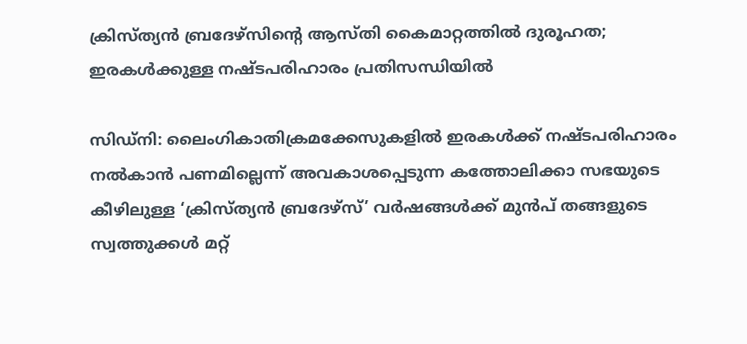ക്രിസ്ത്യൻ ബ്രദേഴ്‌സിന്റെ ആസ്തി കൈമാറ്റത്തിൽ ദുരൂഹത; ഇരകൾക്കുള്ള നഷ്ടപരിഹാരം പ്രതിസന്ധിയിൽ

സിഡ്‌നി: ലൈംഗികാതിക്രമക്കേസുകളിൽ ഇരകൾക്ക് നഷ്ടപരിഹാരം നൽകാൻ പണമില്ലെന്ന് അവകാശപ്പെടുന്ന കത്തോലിക്കാ സഭയുടെ കീഴിലുള്ള ‘ക്രിസ്ത്യൻ ബ്രദേഴ്‌സ്’ വർഷങ്ങൾക്ക് മുൻപ് തങ്ങളുടെ സ്വത്തുക്കൾ മറ്റ്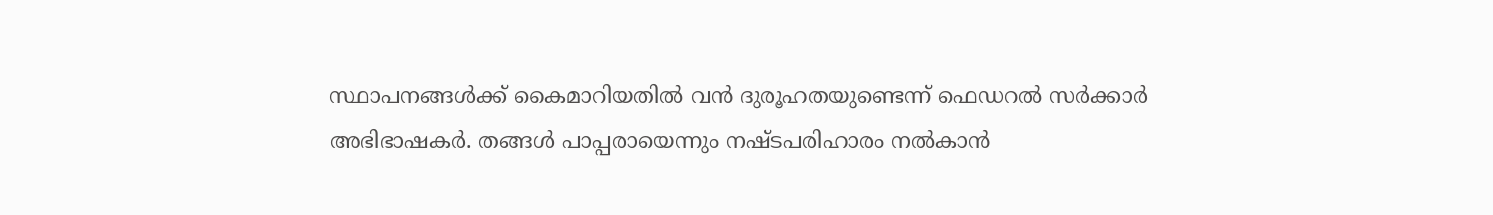സ്ഥാപനങ്ങൾക്ക് കൈമാറിയതിൽ വൻ ദുരൂഹതയുണ്ടെന്ന് ഫെഡറൽ സർക്കാർ അഭിഭാഷകർ. തങ്ങൾ പാപ്പരായെന്നും നഷ്ടപരിഹാരം നൽകാൻ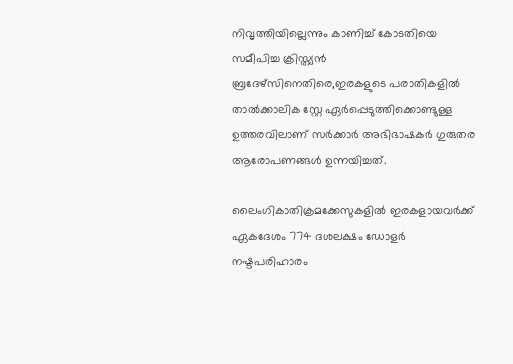നിവൃത്തിയില്ലെന്നും കാണിച്ച് കോടതിയെ സമീപിച്ച ക്രിസ്ത്യൻ ബ്രദേഴ്‌സിനെതിരെ,ഇരകളുടെ പരാതികളിൽ താൽക്കാലിക സ്റ്റേ ഏർപ്പെടുത്തിക്കൊണ്ടുള്ള ഉത്തരവിലാണ് സർക്കാർ അഭിഭാഷകർ ഗുരുതര ആരോപണങ്ങൾ ഉന്നയിച്ചത്.

ലൈംഗികാതിക്രമക്കേസുകളിൽ ഇരകളായവർക്ക് ഏകദേശം 774 ദശലക്ഷം ഡോളർ നഷ്ടപരിഹാരം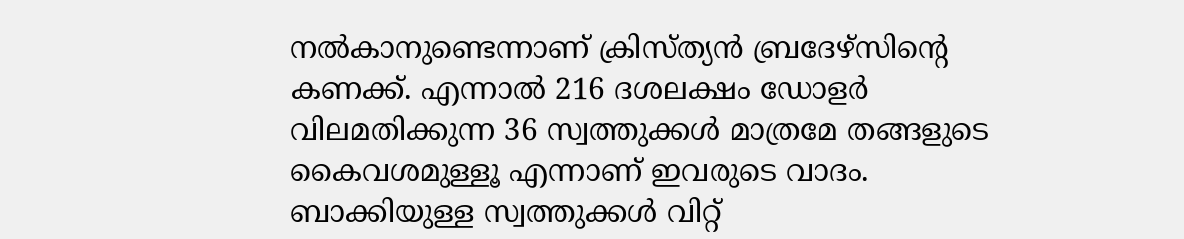നൽകാനുണ്ടെന്നാണ് ക്രിസ്ത്യൻ ബ്രദേഴ്‌സിന്റെ കണക്ക്. എന്നാൽ 216 ദശലക്ഷം ഡോളർ വിലമതിക്കുന്ന 36 സ്വത്തുക്കൾ മാത്രമേ തങ്ങളുടെ കൈവശമുള്ളൂ എന്നാണ് ഇവരുടെ വാദം. ബാക്കിയുള്ള സ്വത്തുക്കൾ വിറ്റ്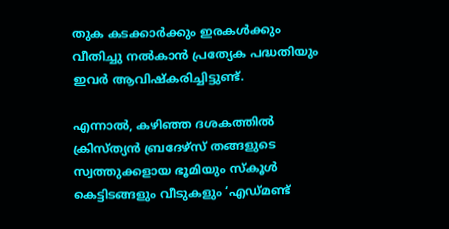തുക കടക്കാർക്കും ഇരകൾക്കും വീതിച്ചു നൽകാൻ പ്രത്യേക പദ്ധതിയും ഇവർ ആവിഷ്കരിച്ചിട്ടുണ്ട്.

എന്നാൽ, കഴിഞ്ഞ ദശകത്തിൽ ക്രിസ്ത്യൻ ബ്രദേഴ്‌സ് തങ്ങളുടെ സ്വത്തുക്കളായ ഭൂമിയും സ്കൂൾ കെട്ടിടങ്ങളും വീടുകളും ‘എഡ്മണ്ട്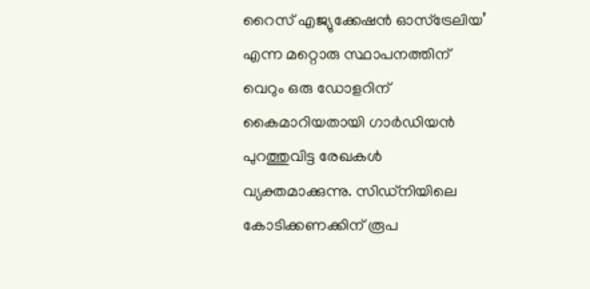റൈസ് എജ്യുക്കേഷൻ ഓസ്‌ട്രേലിയ’ എന്ന മറ്റൊരു സ്ഥാപനത്തിന് വെറും ഒരു ഡോളറിന് കൈമാറിയതായി ഗാർഡിയൻ പുറത്തുവിട്ട രേഖകൾ വ്യക്തമാക്കുന്നു. സിഡ്‌നിയിലെ കോടിക്കണക്കിന് രൂപ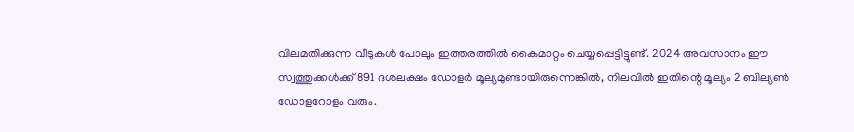വിലമതിക്കുന്ന വീടുകൾ പോലും ഇത്തരത്തിൽ കൈമാറ്റം ചെയ്യപ്പെട്ടിട്ടുണ്ട്. 2024 അവസാനം ഈ സ്വത്തുക്കൾക്ക് 891 ദശലക്ഷം ഡോളർ മൂല്യമുണ്ടായിരുന്നെങ്കിൽ, നിലവിൽ ഇതിന്റെ മൂല്യം 2 ബില്യൺ ഡോളറോളം വരും.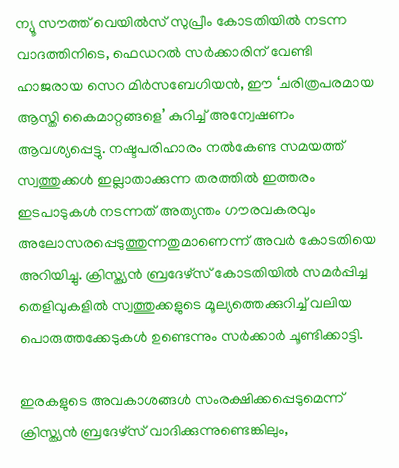ന്യൂ സൗത്ത് വെയിൽസ് സുപ്രീം കോടതിയിൽ നടന്ന വാദത്തിനിടെ, ഫെഡറൽ സർക്കാരിന് വേണ്ടി ഹാജരായ സെറ മിർസബേഗിയൻ, ഈ ‘ചരിത്രപരമായ ആസ്തി കൈമാറ്റങ്ങളെ’ കുറിച്ച് അന്വേഷണം ആവശ്യപ്പെട്ടു. നഷ്ടപരിഹാരം നൽകേണ്ട സമയത്ത് സ്വത്തുക്കൾ ഇല്ലാതാക്കുന്ന തരത്തിൽ ഇത്തരം ഇടപാടുകൾ നടന്നത് അത്യന്തം ഗൗരവകരവും അലോസരപ്പെടുത്തുന്നതുമാണെന്ന് അവർ കോടതിയെ അറിയിച്ചു. ക്രിസ്ത്യൻ ബ്രദേഴ്‌സ് കോടതിയിൽ സമർപ്പിച്ച തെളിവുകളിൽ സ്വത്തുക്കളുടെ മൂല്യത്തെക്കുറിച്ച് വലിയ പൊരുത്തക്കേടുകൾ ഉണ്ടെന്നും സർക്കാർ ചൂണ്ടിക്കാട്ടി.

ഇരകളുടെ അവകാശങ്ങൾ സംരക്ഷിക്കപ്പെടുമെന്ന് ക്രിസ്ത്യൻ ബ്രദേഴ്‌സ് വാദിക്കുന്നുണ്ടെങ്കിലും,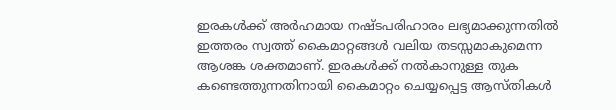ഇരകൾക്ക് അർഹമായ നഷ്ടപരിഹാരം ലഭ്യമാക്കുന്നതിൽ ഇത്തരം സ്വത്ത് കൈമാറ്റങ്ങൾ വലിയ തടസ്സമാകുമെന്ന ആശങ്ക ശക്തമാണ്. ഇരകൾക്ക് നൽകാനുള്ള തുക കണ്ടെത്തുന്നതിനായി കൈമാറ്റം ചെയ്യപ്പെട്ട ആസ്തികൾ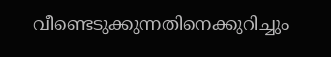വീണ്ടെടുക്കുന്നതിനെക്കുറിച്ചും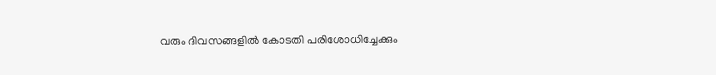വരും ദിവസങ്ങളിൽ കോടതി പരിശോധിച്ചേക്കും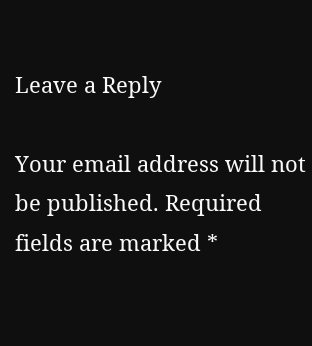Leave a Reply

Your email address will not be published. Required fields are marked *